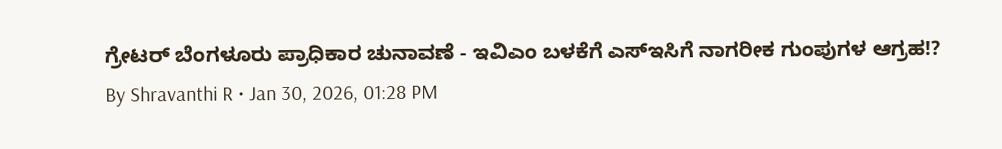ಗ್ರೇಟರ್ ಬೆಂಗಳೂರು ಪ್ರಾಧಿಕಾರ ಚುನಾವಣೆ - ಇವಿಎಂ ಬಳಕೆಗೆ ಎಸ್ಇಸಿಗೆ ನಾಗರೀಕ ಗುಂಪುಗಳ ಆಗ್ರಹ!?
By Shravanthi R • Jan 30, 2026, 01:28 PM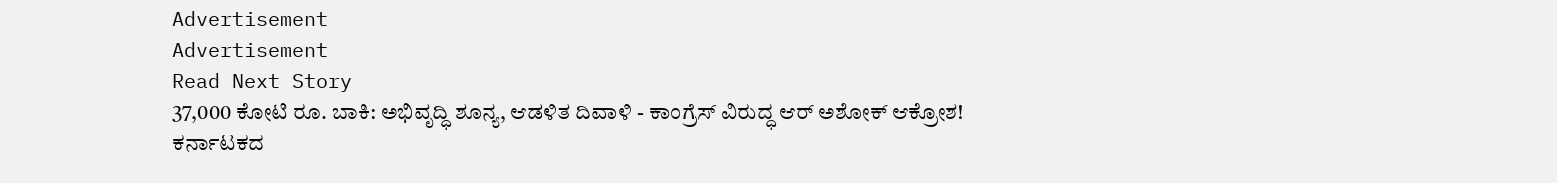Advertisement
Advertisement
Read Next Story
37,000 ಕೋಟಿ ರೂ. ಬಾಕಿ: ಅಭಿವೃದ್ಧಿ ಶೂನ್ಯ, ಆಡಳಿತ ದಿವಾಳಿ - ಕಾಂಗ್ರೆಸ್ ವಿರುದ್ಧ ಆರ್ ಅಶೋಕ್ ಆಕ್ರೋಶ!
ಕರ್ನಾಟಕದ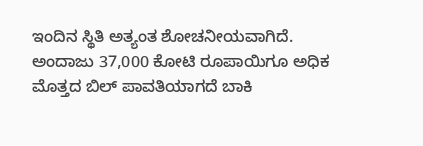ಇಂದಿನ ಸ್ಥಿತಿ ಅತ್ಯಂತ ಶೋಚನೀಯವಾಗಿದೆ. ಅಂದಾಜು 37,000 ಕೋಟಿ ರೂಪಾಯಿಗೂ ಅಧಿಕ ಮೊತ್ತದ ಬಿಲ್ ಪಾವತಿಯಾಗದೆ ಬಾಕಿ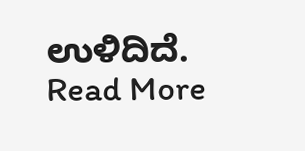ಉಳಿದಿದೆ.
Read More